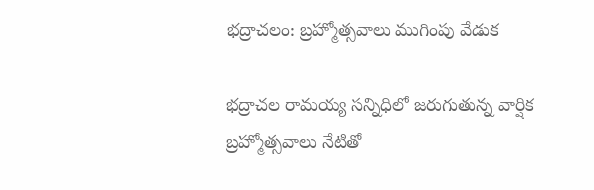భద్రాచలం: బ్రహ్మోత్సవాలు ముగింపు వేడుక

భద్రాచల రామయ్య సన్నిధిలో జరుగుతున్న వార్షిక బ్రహ్మోత్సవాలు నేటితో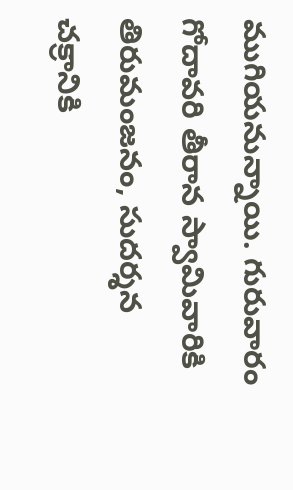ముగియనున్నాయి. గురువారం గోదావరి తీరాన స్వామివారికి తిరుమంజనం, సుదర్శన చక్రానికి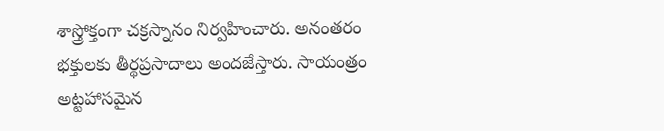శాస్త్రోక్తంగా చక్రస్నానం నిర్వహించారు. అనంతరం భక్తులకు తీర్థప్రసాదాలు అందజేస్తారు. సాయంత్రం అట్టహాసమైన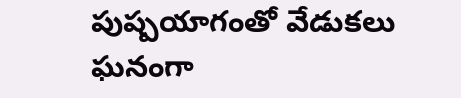పుష్పయాగంతో వేడుకలు ఘనంగా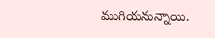ముగియనున్నాయి.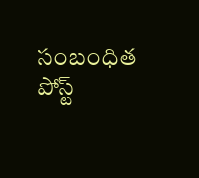సంబంధిత పోస్ట్